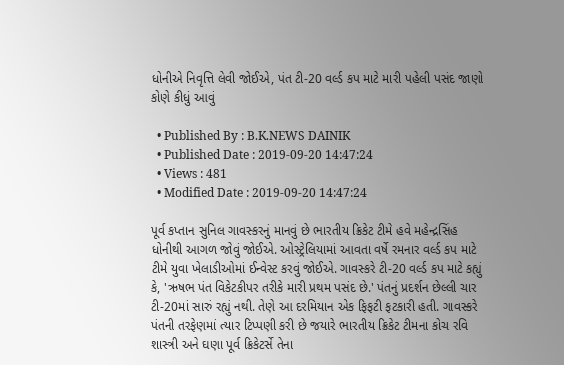ધોનીએ નિવૃત્તિ લેવી જોઈએ, પંત ટી-20 વર્લ્ડ કપ માટે મારી પહેલી પસંદ જાણો કોણે કીધું આવું

  • Published By : B.K.NEWS DAINIK
  • Published Date : 2019-09-20 14:47:24
  • Views : 481
  • Modified Date : 2019-09-20 14:47:24

પૂર્વ કપ્તાન સુનિલ ગાવસ્કરનું માનવું છે ભારતીય ક્રિકેટ ટીમે હવે મહેન્દ્રસિંહ ધોનીથી આગળ જોવું જોઈએ. ઓસ્ટ્રેલિયામાં આવતા વર્ષે રમનાર વર્લ્ડ કપ માટે ટીમે યુવા ખેલાડીઓમાં ઈન્વેસ્ટ કરવું જોઈએ. ગાવસ્કરે ટી-20 વર્લ્ડ કપ માટે કહ્યું કે, 'ઋષભ પંત વિકેટકીપર તરીકે મારી પ્રથમ પસંદ છે.' પંતનું પ્રદર્શન છેલ્લી ચાર ટી-20માં સારું રહ્યું નથી. તેણે આ દરમિયાન એક ફિફટી ફટકારી હતી. ગાવસ્કરે પંતની તરફેણમાં ત્યાર ટિપ્પણી કરી છે જયારે ભારતીય ક્રિકેટ ટીમના કોચ રવિ શાસ્ત્રી અને ઘણા પૂર્વ ક્રિકેટર્સે તેના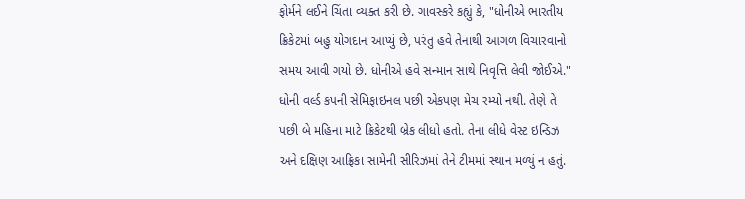ફોર્મને લઈને ચિંતા વ્યક્ત કરી છે. ગાવસ્કરે કહ્યું કે, "ધોનીએ ભારતીય ક્રિકેટમાં બહુ યોગદાન આપ્યું છે, પરંતુ હવે તેનાથી આગળ વિચારવાનો સમય આવી ગયો છે. ધોનીએ હવે સન્માન સાથે નિવૃત્તિ લેવી જોઈએ." ધોની વર્લ્ડ કપની સેમિફાઇનલ પછી એકપણ મેચ રમ્યો નથી. તેણે તે પછી બે મહિના માટે ક્રિકેટથી બ્રેક લીધો હતો. તેના લીધે વેસ્ટ ઇન્ડિઝ અને દક્ષિણ આફ્રિકા સામેની સીરિઝમાં તેને ટીમમાં સ્થાન મળ્યું ન હતું.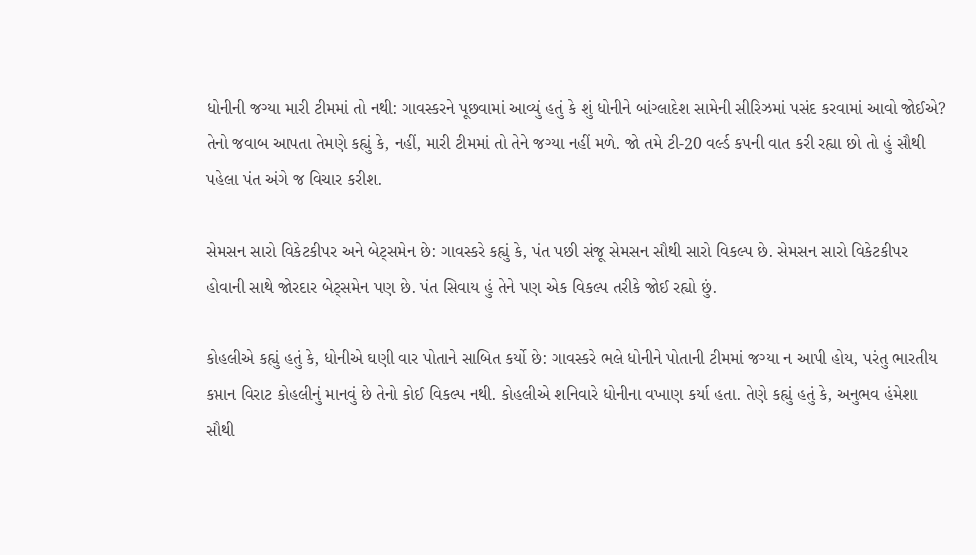ધોનીની જગ્યા મારી ટીમમાં તો નથી: ગાવસ્કરને પૂછવામાં આવ્યું હતું કે શું ધોનીને બાંગ્લાદેશ સામેની સીરિઝમાં પસંદ કરવામાં આવો જોઈએ? તેનો જવાબ આપતા તેમણે કહ્યું કે, નહીં, મારી ટીમમાં તો તેને જગ્યા નહીં મળે. જો તમે ટી-20 વર્લ્ડ કપની વાત કરી રહ્યા છો તો હું સૌથી પહેલા પંત અંગે જ વિચાર કરીશ.

સેમસન સારો વિકેટકીપર અને બેટ્સમેન છે: ગાવસ્કરે કહ્યું કે, પંત પછી સંજૂ સેમસન સૌથી સારો વિકલ્પ છે. સેમસન સારો વિકેટકીપર હોવાની સાથે જોરદાર બેટ્સમેન પણ છે. પંત સિવાય હું તેને પણ એક વિકલ્પ તરીકે જોઈ રહ્યો છું.

કોહલીએ કહ્યું હતું કે, ધોનીએ ઘણી વાર પોતાને સાબિત કર્યો છે: ગાવસ્કરે ભલે ધોનીને પોતાની ટીમમાં જગ્યા ન આપી હોય, પરંતુ ભારતીય કપ્તાન વિરાટ કોહલીનું માનવું છે તેનો કોઈ વિકલ્પ નથી. કોહલીએ શનિવારે ધોનીના વખાણ કર્યા હતા. તેણે કહ્યું હતું કે, અનુભવ હંમેશા સૌથી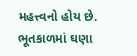મહત્ત્વનો હોય છે. ભૂતકાળમાં ઘણા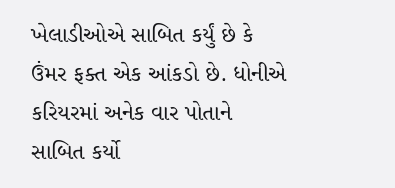ખેલાડીઓએ સાબિત કર્યું છે કે ઉંમર ફક્ત એક આંકડો છે. ધોનીએ કરિયરમાં અનેક વાર પોતાને સાબિત કર્યો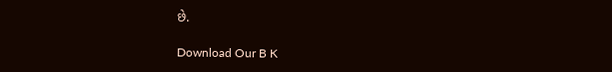છે.

Download Our B K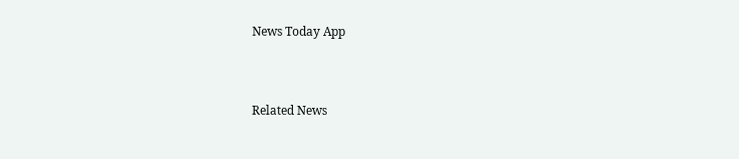News Today App



Related News